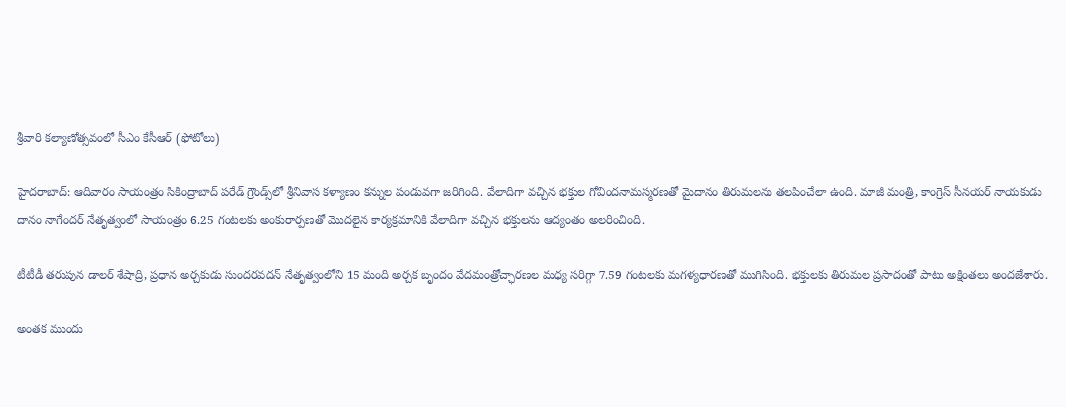శ్రీవారి కల్యాణోత్సవంలో సీఎం కేసీఆర్ (ఫోటోలు)

హైదరాబాద్: ఆదివారం సాయంత్రం సికింద్రాబాద్ పరేడ్ గ్రౌండ్స్‌లో శ్రీనివాస కళ్యాణం కన్నుల పండువగా జరిగింది. వేలాదిగా వచ్చిన భక్తుల గోవిందనామస్మరణతో మైదానం తిరుమలను తలపించేలా ఉంది. మాజీ మంత్రి, కాంగ్రెస్ సీనయర్ నాయకుడు దానం నాగేందర్ నేతృత్వంలో సాయంత్రం 6.25 గంటలకు అంకురార్పణతో మొదలైన కార్యక్రమానికి వేలాదిగా వచ్చిన భక్తులను ఆద్యంతం అలరించింది.

టీటీడీ తరుపున డాలర్ శేషాద్రి, ప్రధాన అర్చకుడు సుందరవదన్ నేతృత్వంలోని 15 మంది అర్చక బృందం వేదమంత్రోచ్ఛారణల మధ్య సరిగ్గా 7.59 గంటలకు మగళ్యధారణతో ముగిసింది. భక్తులకు తిరుమల ప్రసాదంతో పాటు అక్షింతలు అందజేశారు.

అంతక ముందు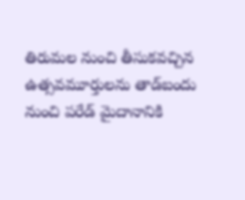తిరుమల నుంచి తీసుకవచ్చిన ఉత్సవమూర్తులను తాడ్‌బందు నుంచి పరేడ్ మైదానానికి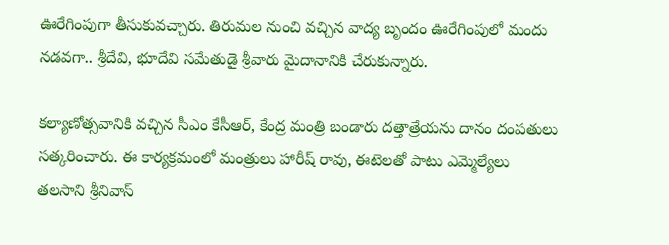ఊరేగింపుగా తీసుకువచ్చారు. తిరుమల నుంచి వచ్చిన వాద్య బృందం ఊరేగింపులో మందు నడవగా.. శ్రీదేవి, భూదేవి సమేతుడై శ్రీవారు మైదానానికి చేరుకున్నారు.

కల్యాణోత్సవానికి వచ్చిన సీఎం కేసీఆర్, కేంద్ర మంత్రి బండారు దత్తాత్రేయను దానం దంపతులు సత్కరించారు. ఈ కార్యక్రమంలో మంత్రులు హారీష్ రావు, ఈటెలతో పాటు ఎమ్మెల్యేలు తలసాని శ్రీనివాస్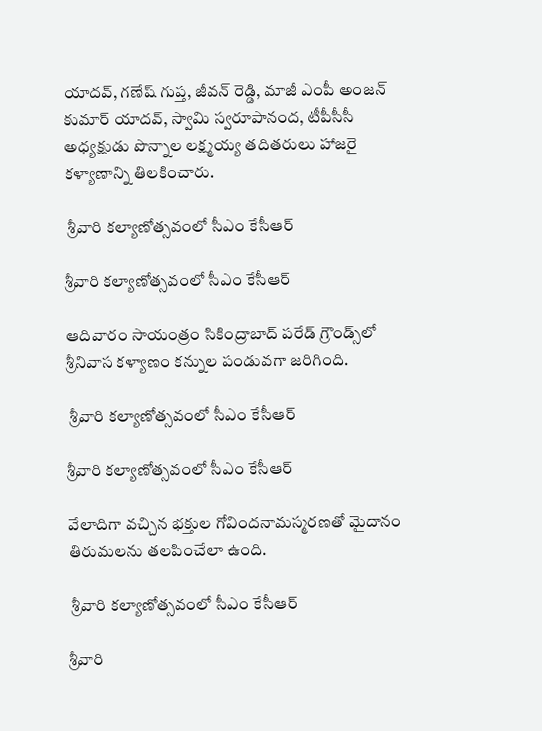యాదవ్, గణేష్ గుప్త, జీవన్ రెడ్డి, మాజీ ఎంపీ అంజన్ కుమార్ యాదవ్, స్వామి స్వరూపానంద, టీపీసీసీ అధ్యక్షుడు పొన్నాల లక్ష్మయ్య తదితరులు హాజరై కళ్యాణాన్ని తిలకించారు.

 శ్రీవారి కల్యాణోత్సవంలో సీఎం కేసీఆర్

శ్రీవారి కల్యాణోత్సవంలో సీఎం కేసీఆర్

ఆదివారం సాయంత్రం సికింద్రాబాద్ పరేడ్ గ్రౌండ్స్‌లో శ్రీనివాస కళ్యాణం కన్నుల పండువగా జరిగింది.

 శ్రీవారి కల్యాణోత్సవంలో సీఎం కేసీఆర్

శ్రీవారి కల్యాణోత్సవంలో సీఎం కేసీఆర్

వేలాదిగా వచ్చిన భక్తుల గోవిందనామస్మరణతో మైదానం తిరుమలను తలపించేలా ఉంది.

 శ్రీవారి కల్యాణోత్సవంలో సీఎం కేసీఆర్

శ్రీవారి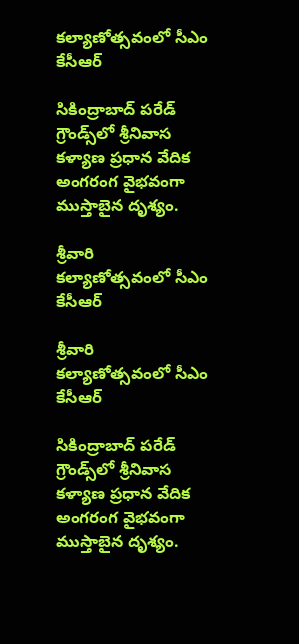కల్యాణోత్సవంలో సీఎం కేసీఆర్

సికింద్రాబాద్ పరేడ్ గ్రౌండ్స్‌లో శ్రీనివాస కళ్యాణ ప్రధాన వేదిక అంగరంగ వైభవంగా ముస్తాబైన దృశ్యం.

శ్రీవారి కల్యాణోత్సవంలో సీఎం కేసీఆర్

శ్రీవారి కల్యాణోత్సవంలో సీఎం కేసీఆర్

సికింద్రాబాద్ పరేడ్ గ్రౌండ్స్‌లో శ్రీనివాస కళ్యాణ ప్రధాన వేదిక అంగరంగ వైభవంగా ముస్తాబైన దృశ్యం.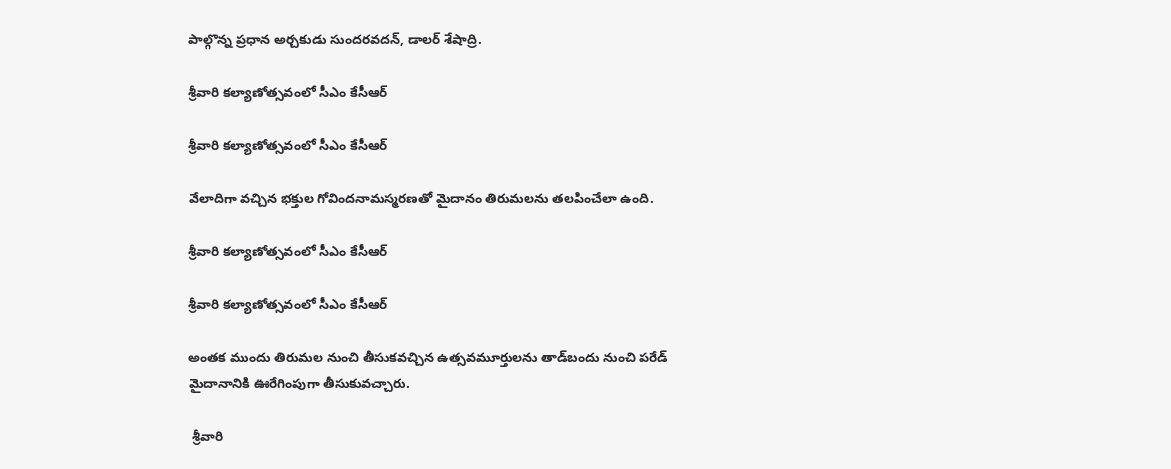పాల్గొన్న ప్రధాన అర్చకుడు సుందరవదన్, డాలర్ శేషాద్రి.

శ్రీవారి కల్యాణోత్సవంలో సీఎం కేసీఆర్

శ్రీవారి కల్యాణోత్సవంలో సీఎం కేసీఆర్

వేలాదిగా వచ్చిన భక్తుల గోవిందనామస్మరణతో మైదానం తిరుమలను తలపించేలా ఉంది.

శ్రీవారి కల్యాణోత్సవంలో సీఎం కేసీఆర్

శ్రీవారి కల్యాణోత్సవంలో సీఎం కేసీఆర్

అంతక ముందు తిరుమల నుంచి తీసుకవచ్చిన ఉత్సవమూర్తులను తాడ్‌బందు నుంచి పరేడ్ మైదానానికి ఊరేగింపుగా తీసుకువచ్చారు.

 శ్రీవారి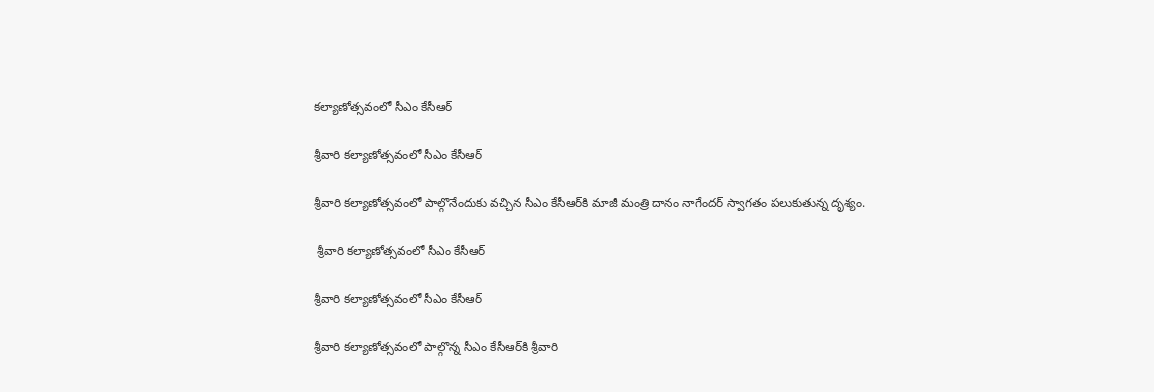కల్యాణోత్సవంలో సీఎం కేసీఆర్

శ్రీవారి కల్యాణోత్సవంలో సీఎం కేసీఆర్

శ్రీవారి కల్యాణోత్సవంలో పాల్గొనేందుకు వచ్చిన సీఎం కేసీఆర్‌కి మాజీ మంత్రి దానం నాగేందర్ స్వాగతం పలుకుతున్న దృశ్యం.

 శ్రీవారి కల్యాణోత్సవంలో సీఎం కేసీఆర్

శ్రీవారి కల్యాణోత్సవంలో సీఎం కేసీఆర్

శ్రీవారి కల్యాణోత్సవంలో పాల్గొన్న సీఎం కేసీఆర్‌కి శ్రీవారి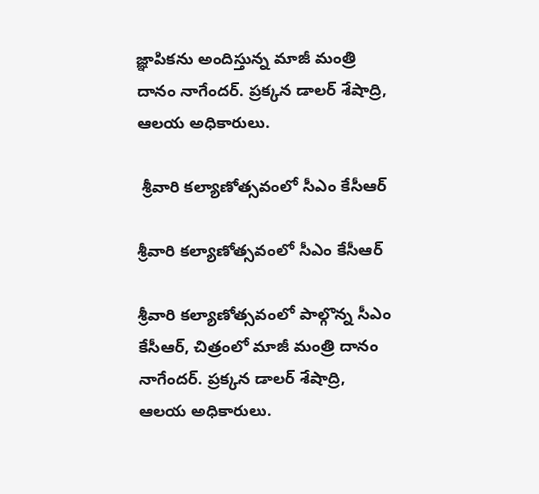జ్ఞాపికను అందిస్తున్న మాజీ మంత్రి దానం నాగేందర్. ప్రక్కన డాలర్ శేషాద్రి, ఆలయ అధికారులు.

 శ్రీవారి కల్యాణోత్సవంలో సీఎం కేసీఆర్

శ్రీవారి కల్యాణోత్సవంలో సీఎం కేసీఆర్

శ్రీవారి కల్యాణోత్సవంలో పాల్గొన్న సీఎం కేసీఆర్‌, చిత్రంలో మాజీ మంత్రి దానం నాగేందర్. ప్రక్కన డాలర్ శేషాద్రి, ఆలయ అధికారులు.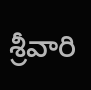శ్రీవారి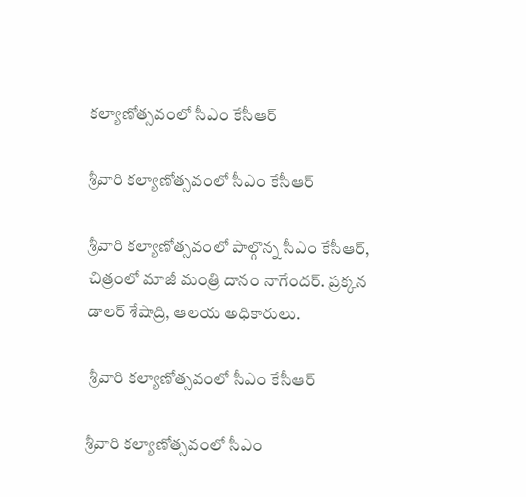కల్యాణోత్సవంలో సీఎం కేసీఆర్

శ్రీవారి కల్యాణోత్సవంలో సీఎం కేసీఆర్

శ్రీవారి కల్యాణోత్సవంలో పాల్గొన్న సీఎం కేసీఆర్‌, చిత్రంలో మాజీ మంత్రి దానం నాగేందర్. ప్రక్కన డాలర్ శేషాద్రి, ఆలయ అధికారులు.

 శ్రీవారి కల్యాణోత్సవంలో సీఎం కేసీఆర్

శ్రీవారి కల్యాణోత్సవంలో సీఎం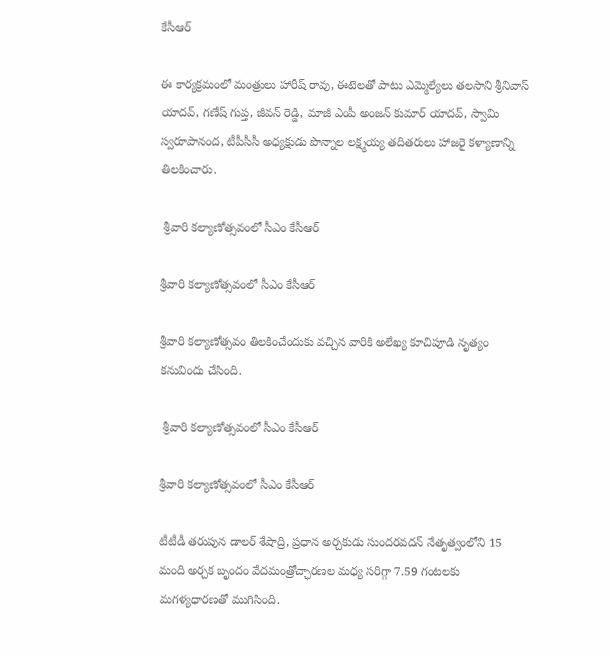కేసీఆర్

ఈ కార్యక్రమంలో మంత్రులు హారీష్ రావు, ఈటెలతో పాటు ఎమ్మెల్యేలు తలసాని శ్రీనివాస్ యాదవ్, గణేష్ గుప్త, జీవన్ రెడ్డి, మాజీ ఎంపీ అంజన్ కుమార్ యాదవ్, స్వామి స్వరూపానంద, టీపీసీసీ అధ్యక్షుడు పొన్నాల లక్ష్మయ్య తదితరులు హాజరై కళ్యాణాన్ని తిలకించారు.

 శ్రీవారి కల్యాణోత్సవంలో సీఎం కేసీఆర్

శ్రీవారి కల్యాణోత్సవంలో సీఎం కేసీఆర్

శ్రీవారి కల్యాణోత్సవం తిలకించేందుకు వచ్చిన వారికి అలేఖ్య కూచిపూడి నృత్యం కనువిందు చేసింది.

 శ్రీవారి కల్యాణోత్సవంలో సీఎం కేసీఆర్

శ్రీవారి కల్యాణోత్సవంలో సీఎం కేసీఆర్

టీటీడీ తరుపున డాలర్ శేషాద్రి, ప్రధాన అర్చకుడు సుందరవదన్ నేతృత్వంలోని 15 మంది అర్చక బృందం వేదమంత్రోచ్ఛారణల మధ్య సరిగ్గా 7.59 గంటలకు మగళ్యధారణతో ముగిసింది.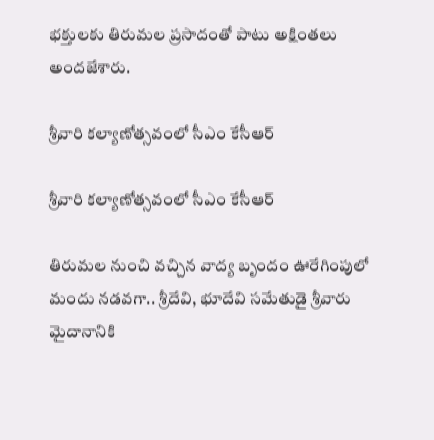భక్తులకు తిరుమల ప్రసాదంతో పాటు అక్షింతలు అందజేశారు.

శ్రీవారి కల్యాణోత్సవంలో సీఎం కేసీఆర్

శ్రీవారి కల్యాణోత్సవంలో సీఎం కేసీఆర్

తిరుమల నుంచి వచ్చిన వాద్య బృందం ఊరేగింపులో మందు నడవగా.. శ్రీదేవి, భూదేవి సమేతుడై శ్రీవారు మైదానానికి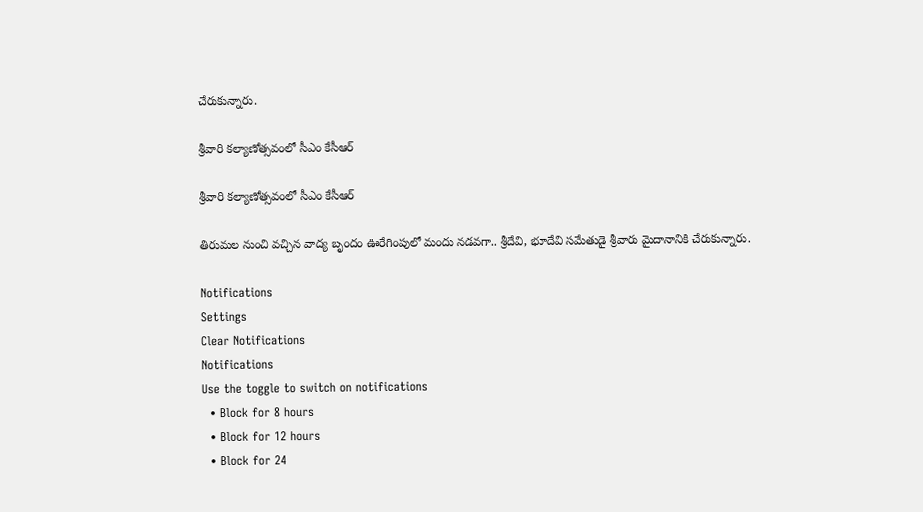చేరుకున్నారు.

శ్రీవారి కల్యాణోత్సవంలో సీఎం కేసీఆర్

శ్రీవారి కల్యాణోత్సవంలో సీఎం కేసీఆర్

తిరుమల నుంచి వచ్చిన వాద్య బృందం ఊరేగింపులో మందు నడవగా.. శ్రీదేవి, భూదేవి సమేతుడై శ్రీవారు మైదానానికి చేరుకున్నారు.

Notifications
Settings
Clear Notifications
Notifications
Use the toggle to switch on notifications
  • Block for 8 hours
  • Block for 12 hours
  • Block for 24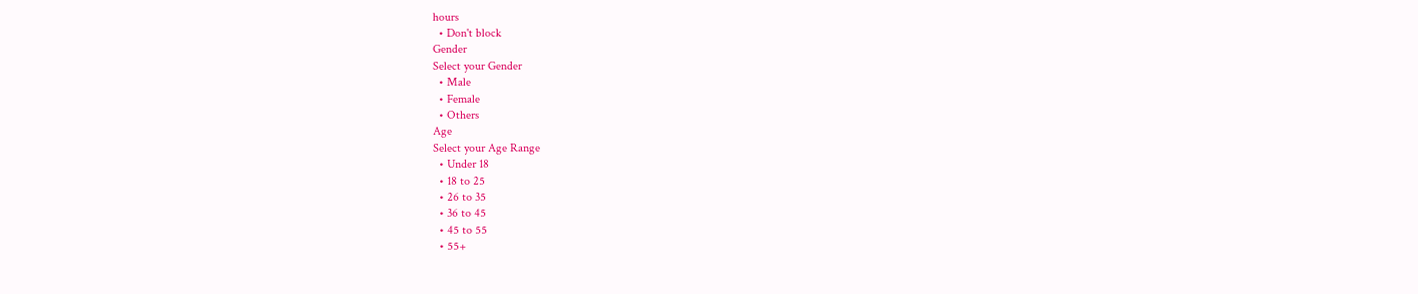hours
  • Don't block
Gender
Select your Gender
  • Male
  • Female
  • Others
Age
Select your Age Range
  • Under 18
  • 18 to 25
  • 26 to 35
  • 36 to 45
  • 45 to 55
  • 55+